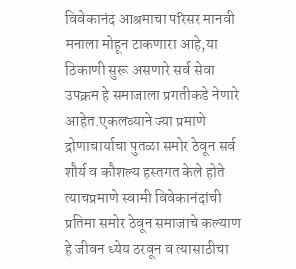विवेकानंद आश्रमाचा परिसर मानवी मनाला मोहून टाकणारा आहे,या ठिकाणी सुरू असणारे सर्व सेवा उपक्रम हे समाजाला प्रगतीकडे नेणारे आहेत.एकलव्याने ज्या प्रमाणे द्रोणाचार्याचा पुतळा समोर ठेवून सर्व शौर्य व कौशल्य हस्तगत केले होते त्याचप्रमाणे स्वामी विवेकानंदांची प्रतिमा समोर ठेवून समाजाचे कल्याण हे जीवन ध्येय ठरवून व त्यासाठीचा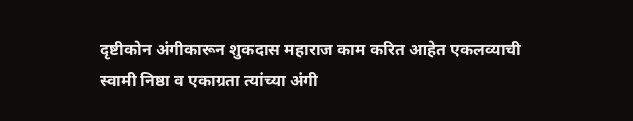दृष्टीकोन अंगीकारून शुकदास महाराज काम करित आहेत एकलव्याची स्वामी निष्ठा व एकाग्रता त्यांच्या अंगी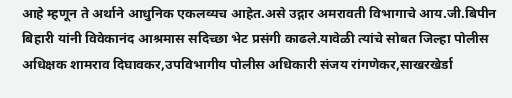आहे म्हणून ते अर्थाने आधुनिक एकलव्यच आहेत.असे उद्गार अमरावती विभागाचे आय.जी.बिपीन बिहारी यांनी विवेकानंद आश्रमास सदिच्छा भेट प्रसंगी काढले.यावेळी त्यांचे सोबत जिल्हा पोलीस अधिक्षक शामराव दिघावकर,उपविभागीय पोलीस अधिकारी संजय रांगणेकर,साखरखेर्डा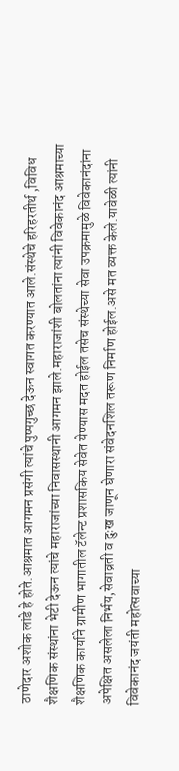ठाणेदार अशोक लांडे हे होते.आश्रमात आगमन प्रसंगी त्यांचे पुष्पगुच्छ देऊन स्वागत करण्यात आले.संस्थेचे हरिहरतीर्थ ,विविध शैक्षणिक संस्थांना भेटी देऊन त्यांचे महाराजांच्या निवासस्थानी आगमन झाले.महाराजांशी बोलतांना त्यांनी विवेकानंद आश्रमाच्या शैक्षणिक कार्याने ग्रामीण भागातील टॅलेन्ट प्रशासकिय सेवेत येण्यास मदत होईल तसेच संस्थेच्या सेवा उपक्रमामुळे विवेकानंदांना अपेक्षित असलेला निर्भय,सेवाव्रती व दुःख जाणून घेणारा संवेदनशिल तरूण निर्माण होईल.असे मत व्यक्त केले.यावेळी त्यांनी विवेकानंद जयंती महोत्सवाच्या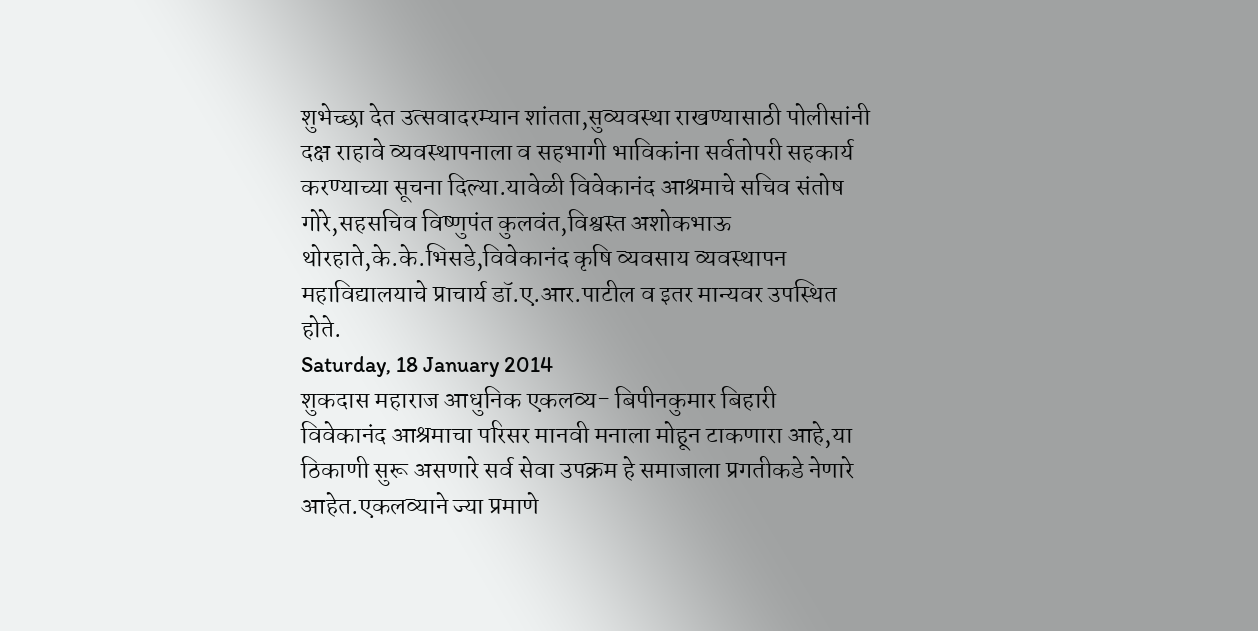शुभेच्छा देत उत्सवादरम्यान शांतता,सुव्यवस्था राखण्यासाठी पोलीसांनी दक्ष राहावे व्यवस्थापनाला व सहभागी भाविकांना सर्वतोपरी सहकार्य करण्याच्या सूचना दिल्या.यावेळी विवेकानंद आश्रमाचे सचिव संतोष गोरे,सहसचिव विष्णुपंत कुलवंत,विश्वस्त अशोकभाऊ थोरहाते,के.के.भिसडे,विवेकानंद कृषि व्यवसाय व्यवस्थापन महाविद्यालयाचे प्राचार्य डॉ.ए.आर.पाटील व इतर मान्यवर उपस्थित होते.
Saturday, 18 January 2014
शुकदास महाराज आधुनिक एकलव्य- बिपीनकुमार बिहारी
विवेकानंद आश्रमाचा परिसर मानवी मनाला मोहून टाकणारा आहे,या ठिकाणी सुरू असणारे सर्व सेवा उपक्रम हे समाजाला प्रगतीकडे नेणारे आहेत.एकलव्याने ज्या प्रमाणे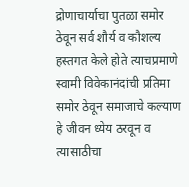द्रोणाचार्याचा पुतळा समोर ठेवून सर्व शौर्य व कौशल्य हस्तगत केले होते त्याचप्रमाणे स्वामी विवेकानंदांची प्रतिमा समोर ठेवून समाजाचे कल्याण हे जीवन ध्येय ठरवून व त्यासाठीचा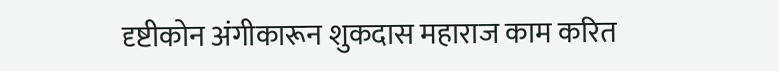दृष्टीकोन अंगीकारून शुकदास महाराज काम करित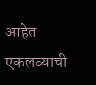आहेत एकलव्याची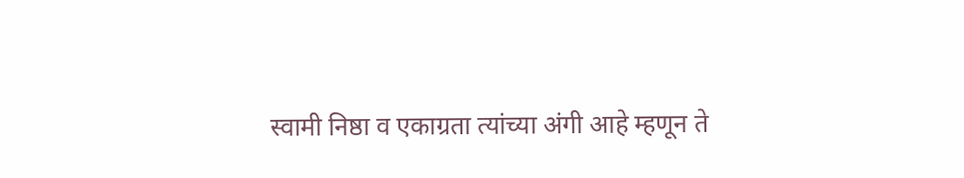स्वामी निष्ठा व एकाग्रता त्यांच्या अंगी आहे म्हणून ते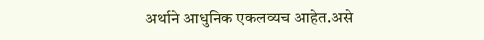अर्थाने आधुनिक एकलव्यच आहेत.असे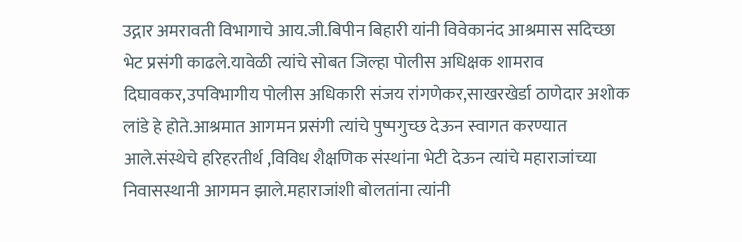उद्गार अमरावती विभागाचे आय.जी.बिपीन बिहारी यांनी विवेकानंद आश्रमास सदिच्छा भेट प्रसंगी काढले.यावेळी त्यांचे सोबत जिल्हा पोलीस अधिक्षक शामराव दिघावकर,उपविभागीय पोलीस अधिकारी संजय रांगणेकर,साखरखेर्डा ठाणेदार अशोक लांडे हे होते.आश्रमात आगमन प्रसंगी त्यांचे पुष्पगुच्छ देऊन स्वागत करण्यात आले.संस्थेचे हरिहरतीर्थ ,विविध शैक्षणिक संस्थांना भेटी देऊन त्यांचे महाराजांच्या निवासस्थानी आगमन झाले.महाराजांशी बोलतांना त्यांनी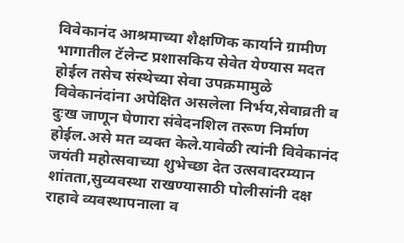विवेकानंद आश्रमाच्या शैक्षणिक कार्याने ग्रामीण भागातील टॅलेन्ट प्रशासकिय सेवेत येण्यास मदत होईल तसेच संस्थेच्या सेवा उपक्रमामुळे विवेकानंदांना अपेक्षित असलेला निर्भय,सेवाव्रती व दुःख जाणून घेणारा संवेदनशिल तरूण निर्माण होईल.असे मत व्यक्त केले.यावेळी त्यांनी विवेकानंद जयंती महोत्सवाच्या शुभेच्छा देत उत्सवादरम्यान शांतता,सुव्यवस्था राखण्यासाठी पोलीसांनी दक्ष राहावे व्यवस्थापनाला व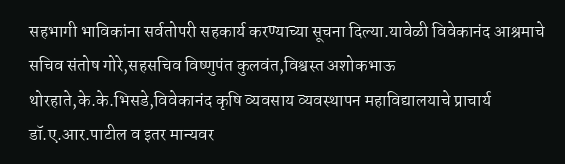सहभागी भाविकांना सर्वतोपरी सहकार्य करण्याच्या सूचना दिल्या.यावेळी विवेकानंद आश्रमाचे सचिव संतोष गोरे,सहसचिव विष्णुपंत कुलवंत,विश्वस्त अशोकभाऊ थोरहाते,के.के.भिसडे,विवेकानंद कृषि व्यवसाय व्यवस्थापन महाविद्यालयाचे प्राचार्य डॉ.ए.आर.पाटील व इतर मान्यवर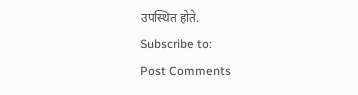उपस्थित होते.
Subscribe to:
Post Comments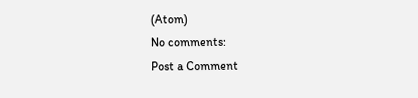(Atom)
No comments:
Post a Comment